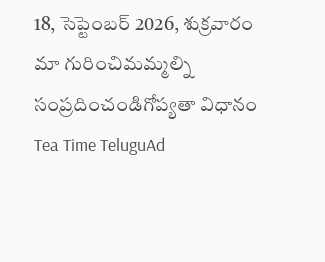18, సెప్టెంబర్ 2026, శుక్రవారం
మా గురించిమమ్మల్ని సంప్రదించండిగోప్యతా విధానం
Tea Time TeluguAd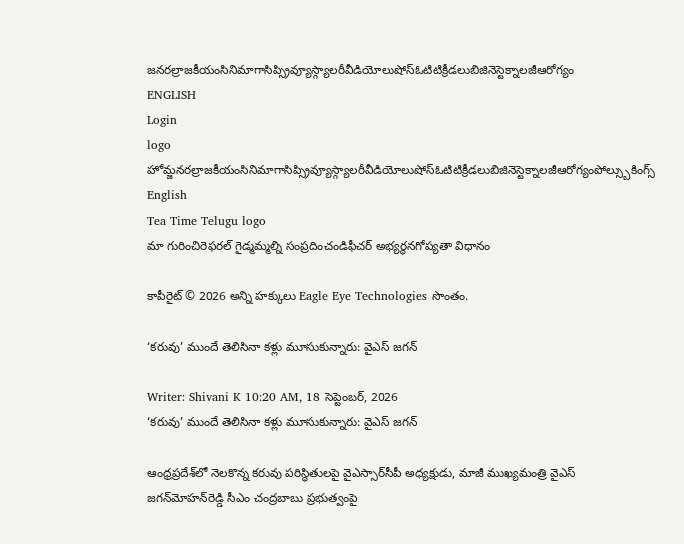జనరల్రాజకీయంసినిమాగాసిప్స్రివ్యూస్గ్యాలరీవీడియోలుషోస్ఓటిటిక్రీడలుబిజినెస్టెక్నాలజీఆరోగ్యం
ENGLISH
Login
logo
హోమ్జనరల్రాజకీయంసినిమాగాసిప్స్రివ్యూస్గ్యాలరీవీడియోలుషోస్ఓటిటిక్రీడలుబిజినెస్టెక్నాలజీఆరోగ్యంపోల్స్బుకింగ్స్
English
Tea Time Telugu logo
మా గురించిరెఫరల్ గైడ్మమ్మల్ని సంప్రదించండిఫీచర్ అభ్యర్థనగోప్యతా విధానం

కాపీరైట్ © 2026 అన్ని హక్కులు Eagle Eye Technologies సొంతం.

‘కరువు’ ముందే తెలిసినా కళ్లు మూసుకున్నారు: వైఎస్‌ జగన్‌

Writer: Shivani K 10:20 AM, 18 సెప్టెంబర్, 2026
‘కరువు’ ముందే తెలిసినా కళ్లు మూసుకున్నారు: వైఎస్‌ జగన్‌

ఆంధ్రప్రదేశ్‌లో నెలకొన్న కరువు పరిస్థితులపై వైఎస్సార్‌సీపీ అధ్యక్షుడు, మాజీ ముఖ్యమంత్రి వైఎస్‌ జగన్‌మోహన్‌రెడ్డి సీఎం చంద్రబాబు ప్రభుత్వంపై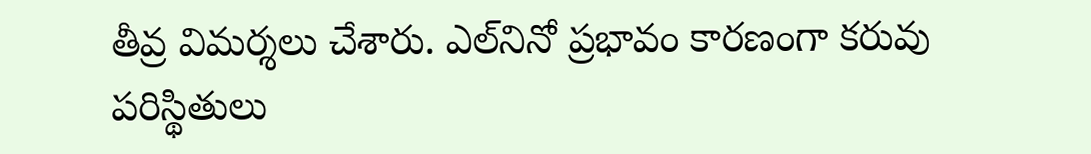తీవ్ర విమర్శలు చేశారు. ఎల్‌నినో ప్రభావం కారణంగా కరువు పరిస్థితులు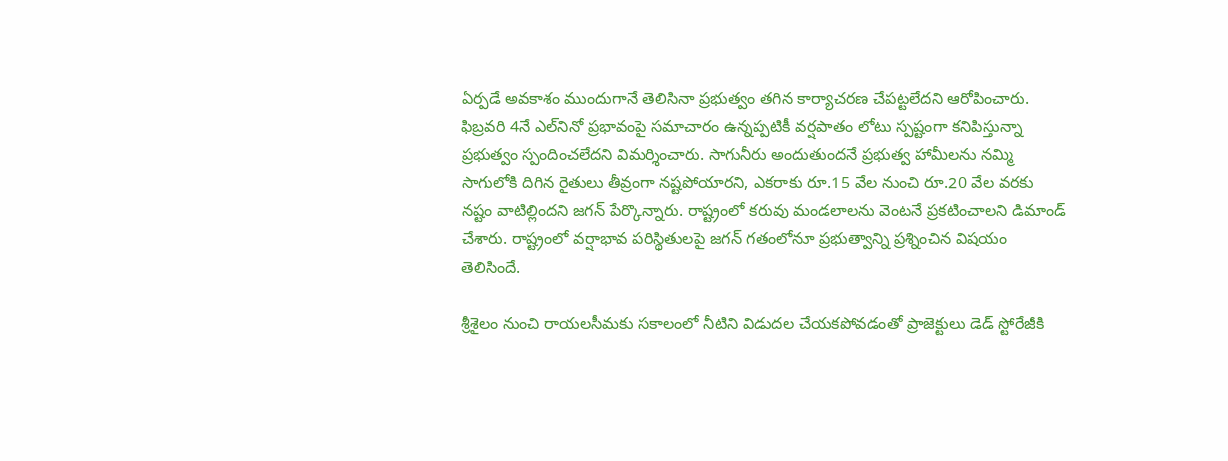ఏర్పడే అవకాశం ముందుగానే తెలిసినా ప్రభుత్వం తగిన కార్యాచరణ చేపట్టలేదని ఆరోపించారు. ఫిబ్రవరి 4నే ఎల్‌నినో ప్రభావంపై సమాచారం ఉన్నప్పటికీ వర్షపాతం లోటు స్పష్టంగా కనిపిస్తున్నా ప్రభుత్వం స్పందించలేదని విమర్శించారు. సాగునీరు అందుతుందనే ప్రభుత్వ హామీలను నమ్మి సాగులోకి దిగిన రైతులు తీవ్రంగా నష్టపోయారని, ఎకరాకు రూ.15 వేల నుంచి రూ.20 వేల వరకు నష్టం వాటిల్లిందని జగన్‌ పేర్కొన్నారు. రాష్ట్రంలో కరువు మండలాలను వెంటనే ప్రకటించాలని డిమాండ్‌ చేశారు. రాష్ట్రంలో వర్షాభావ పరిస్థితులపై జగన్‌ గతంలోనూ ప్రభుత్వాన్ని ప్రశ్నించిన విషయం తెలిసిందే.

శ్రీశైలం నుంచి రాయలసీమకు సకాలంలో నీటిని విడుదల చేయకపోవడంతో ప్రాజెక్టులు డెడ్‌ స్టోరేజీకి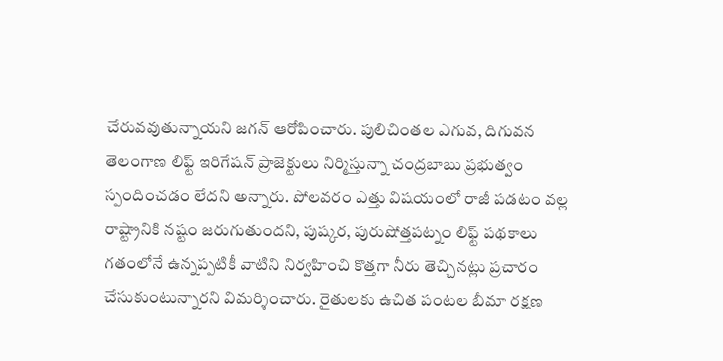చేరువవుతున్నాయని జగన్‌ ఆరోపించారు. పులిచింతల ఎగువ, దిగువన తెలంగాణ లిఫ్ట్‌ ఇరిగేషన్‌ ప్రాజెక్టులు నిర్మిస్తున్నా చంద్రబాబు ప్రభుత్వం స్పందించడం లేదని అన్నారు. పోలవరం ఎత్తు విషయంలో రాజీ పడటం వల్ల రాష్ట్రానికి నష్టం జరుగుతుందని, పుష్కర, పురుషోత్తపట్నం లిఫ్ట్‌ పథకాలు గతంలోనే ఉన్నప్పటికీ వాటిని నిర్వహించి కొత్తగా నీరు తెచ్చినట్లు ప్రచారం చేసుకుంటున్నారని విమర్శించారు. రైతులకు ఉచిత పంటల బీమా రక్షణ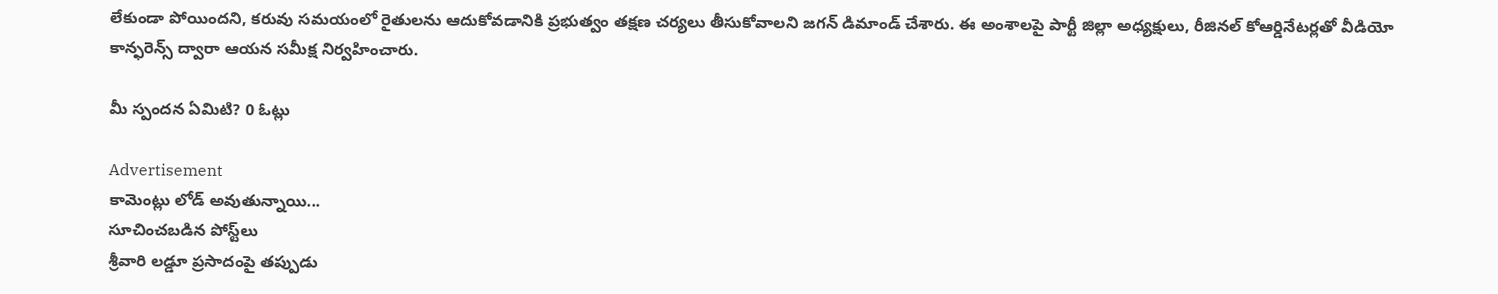లేకుండా పోయిందని, కరువు సమయంలో రైతులను ఆదుకోవడానికి ప్రభుత్వం తక్షణ చర్యలు తీసుకోవాలని జగన్‌ డిమాండ్‌ చేశారు. ఈ అంశాలపై పార్టీ జిల్లా అధ్యక్షులు, రీజినల్‌ కోఆర్డినేటర్లతో వీడియో కాన్ఫరెన్స్‌ ద్వారా ఆయన సమీక్ష నిర్వహించారు.

మీ స్పందన ఏమిటి? 0 ఓట్లు

Advertisement
కామెంట్లు లోడ్ అవుతున్నాయి...
సూచించబడిన పోస్ట్‌లు
శ్రీవారి లడ్డూ ప్రసాదంపై తప్పుడు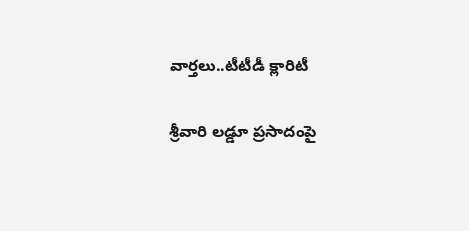వార్తలు..టీటీడీ క్లారిటీ

శ్రీవారి లడ్డూ ప్రసాదంపై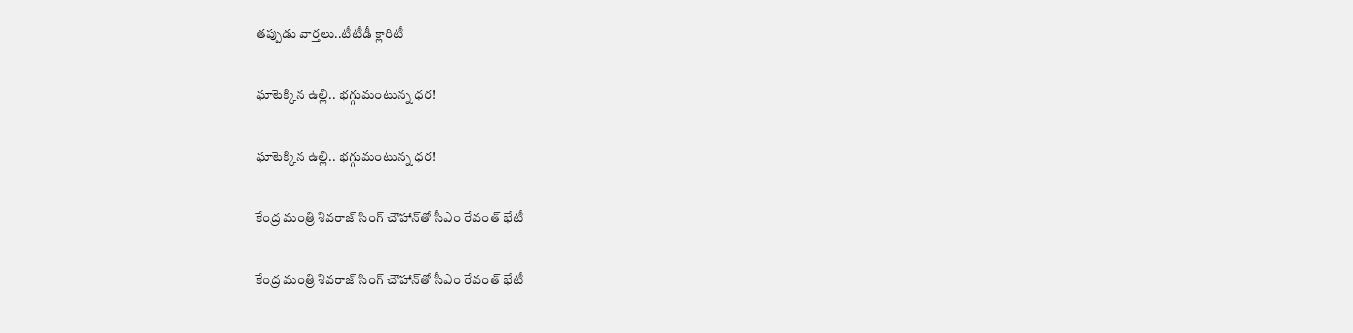తప్పుడు వార్తలు..టీటీడీ క్లారిటీ

ఘాటెక్కిన ఉల్లి.. భగ్గుమంటున్న ధర!

ఘాటెక్కిన ఉల్లి.. భగ్గుమంటున్న ధర!

కేంద్ర మంత్రి శివరాజ్ సింగ్ చౌహాన్‌తో సీఎం రేవంత్ భేటీ

కేంద్ర మంత్రి శివరాజ్ సింగ్ చౌహాన్‌తో సీఎం రేవంత్ భేటీ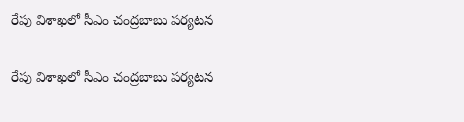రేపు విశాఖలో సీఎం చంద్రబాబు పర్యటన

రేపు విశాఖలో సీఎం చంద్రబాబు పర్యటన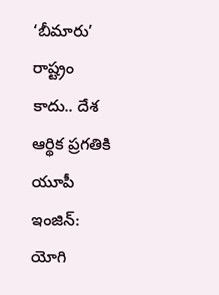‘బీమారు’ రాష్ట్రం కాదు.. దేశ ఆర్థిక ప్రగతికి యూపీ ఇంజిన్‌: యోగి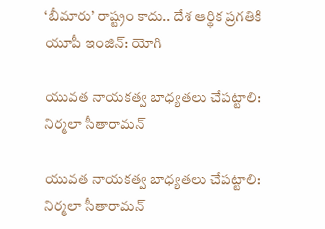‘బీమారు’ రాష్ట్రం కాదు.. దేశ ఆర్థిక ప్రగతికి యూపీ ఇంజిన్‌: యోగి

యువత నాయకత్వ బాధ్యతలు చేపట్టాలి: నిర్మలా సీతారామన్

యువత నాయకత్వ బాధ్యతలు చేపట్టాలి: నిర్మలా సీతారామన్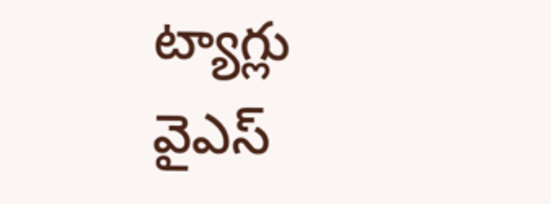ట్యాగ్లు
వైఎస్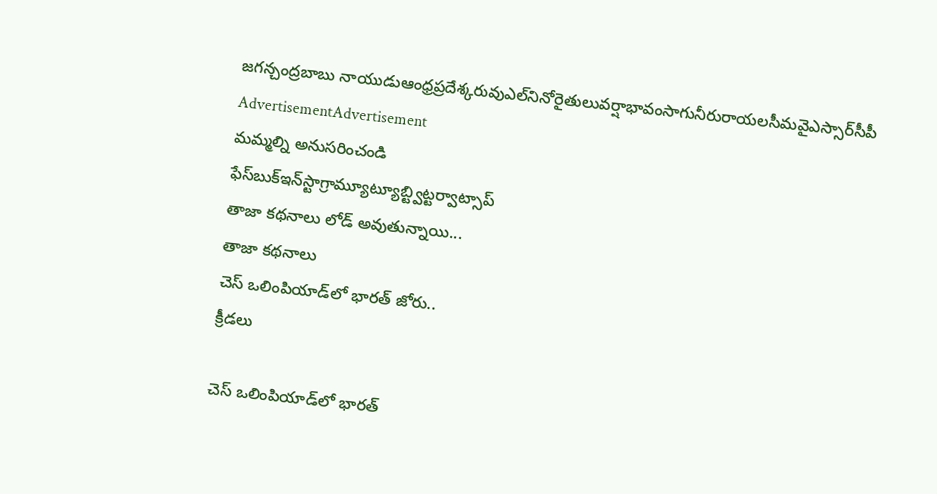జగన్చంద్రబాబు నాయుడుఆంధ్రప్రదేశ్కరువుఎల్‌నినోరైతులువర్షాభావంసాగునీరురాయలసీమవైఎస్సార్‌సీపీ
AdvertisementAdvertisement
మమ్మల్ని అనుసరించండి
ఫేస్‌బుక్ఇన్‌స్టాగ్రామ్యూట్యూబ్ట్విట్టర్వాట్సాప్
తాజా కథనాలు లోడ్ అవుతున్నాయి...
తాజా కథనాలు
చెస్‌ ఒలింపియాడ్‌లో భారత్‌ జోరు..
క్రీడలు

చెస్‌ ఒలింపియాడ్‌లో భారత్‌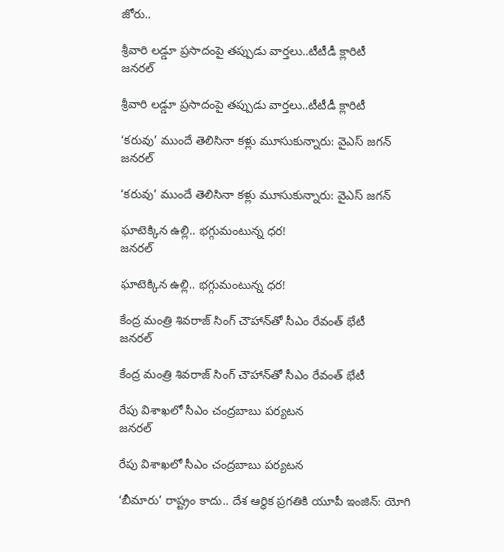జోరు..

శ్రీవారి లడ్డూ ప్రసాదంపై తప్పుడు వార్తలు..టీటీడీ క్లారిటీ
జనరల్

శ్రీవారి లడ్డూ ప్రసాదంపై తప్పుడు వార్తలు..టీటీడీ క్లారిటీ

‘కరువు’ ముందే తెలిసినా కళ్లు మూసుకున్నారు: వైఎస్‌ జగన్‌
జనరల్

‘కరువు’ ముందే తెలిసినా కళ్లు మూసుకున్నారు: వైఎస్‌ జగన్‌

ఘాటెక్కిన ఉల్లి.. భగ్గుమంటున్న ధర!
జనరల్

ఘాటెక్కిన ఉల్లి.. భగ్గుమంటున్న ధర!

కేంద్ర మంత్రి శివరాజ్ సింగ్ చౌహాన్‌తో సీఎం రేవంత్ భేటీ
జనరల్

కేంద్ర మంత్రి శివరాజ్ సింగ్ చౌహాన్‌తో సీఎం రేవంత్ భేటీ

రేపు విశాఖలో సీఎం చంద్రబాబు పర్యటన
జనరల్

రేపు విశాఖలో సీఎం చంద్రబాబు పర్యటన

‘బీమారు’ రాష్ట్రం కాదు.. దేశ ఆర్థిక ప్రగతికి యూపీ ఇంజిన్‌: యోగి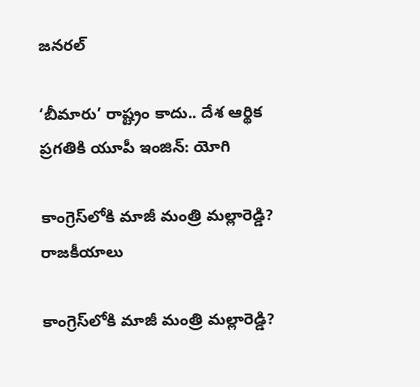జనరల్

‘బీమారు’ రాష్ట్రం కాదు.. దేశ ఆర్థిక ప్రగతికి యూపీ ఇంజిన్‌: యోగి

కాంగ్రెస్‌లోకి మాజీ మంత్రి మల్లారెడ్డి?
రాజకీయాలు

కాంగ్రెస్‌లోకి మాజీ మంత్రి మల్లారెడ్డి?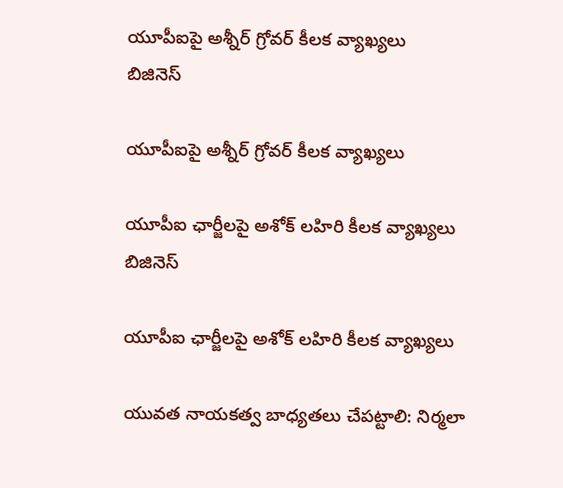యూపీఐపై అశ్నీర్‌ గ్రోవర్‌ కీలక వ్యాఖ్యలు
బిజినెస్

యూపీఐపై అశ్నీర్‌ గ్రోవర్‌ కీలక వ్యాఖ్యలు

యూపీఐ ఛార్జీలపై అశోక్‌ లహిరి కీలక వ్యాఖ్యలు
బిజినెస్

యూపీఐ ఛార్జీలపై అశోక్‌ లహిరి కీలక వ్యాఖ్యలు

యువత నాయకత్వ బాధ్యతలు చేపట్టాలి: నిర్మలా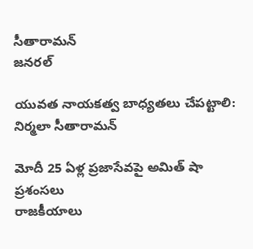సీతారామన్
జనరల్

యువత నాయకత్వ బాధ్యతలు చేపట్టాలి: నిర్మలా సీతారామన్

మోదీ 25 ఏళ్ల ప్రజాసేవపై అమిత్ షా ప్రశంసలు
రాజకీయాలు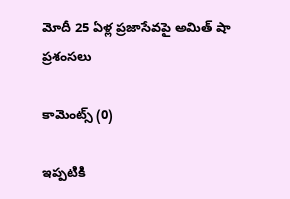మోదీ 25 ఏళ్ల ప్రజాసేవపై అమిత్ షా ప్రశంసలు

కామెంట్స్ (0)

ఇప్పటికి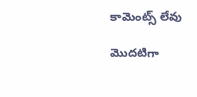కామెంట్స్ లేవు

మొదటిగా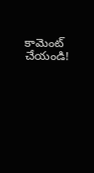కామెంట్ చేయండి!